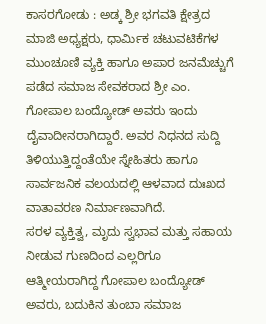ಕಾಸರಗೋಡು : ಅಡ್ಕ ಶ್ರೀ ಭಗವತಿ ಕ್ಷೇತ್ರದ ಮಾಜಿ ಅಧ್ಯಕ್ಷರು, ಧಾರ್ಮಿಕ ಚಟುವಟಿಕೆಗಳ ಮುಂಚೂಣಿ ವ್ಯಕ್ತಿ ಹಾಗೂ ಅಪಾರ ಜನಮೆಚ್ಚುಗೆ ಪಡೆದ ಸಮಾಜ ಸೇವಕರಾದ ಶ್ರೀ ಎಂ. ಗೋಪಾಲ ಬಂದ್ಯೋಡ್ ಅವರು ಇಂದು ದೈವಾದೀನರಾಗಿದ್ದಾರೆ. ಅವರ ನಿಧನದ ಸುದ್ದಿ ತಿಳಿಯುತ್ತಿದ್ದಂತೆಯೇ ಸ್ನೇಹಿತರು ಹಾಗೂ ಸಾರ್ವಜನಿಕ ವಲಯದಲ್ಲಿ ಆಳವಾದ ದುಃಖದ ವಾತಾವರಣ ನಿರ್ಮಾಣವಾಗಿದೆ.
ಸರಳ ವ್ಯಕ್ತಿತ್ವ, ಮೃದು ಸ್ವಭಾವ ಮತ್ತು ಸಹಾಯ ನೀಡುವ ಗುಣದಿಂದ ಎಲ್ಲರಿಗೂ ಆತ್ಮೀಯರಾಗಿದ್ದ ಗೋಪಾಲ ಬಂದ್ಯೋಡ್ ಅವರು, ಬದುಕಿನ ತುಂಬಾ ಸಮಾಜ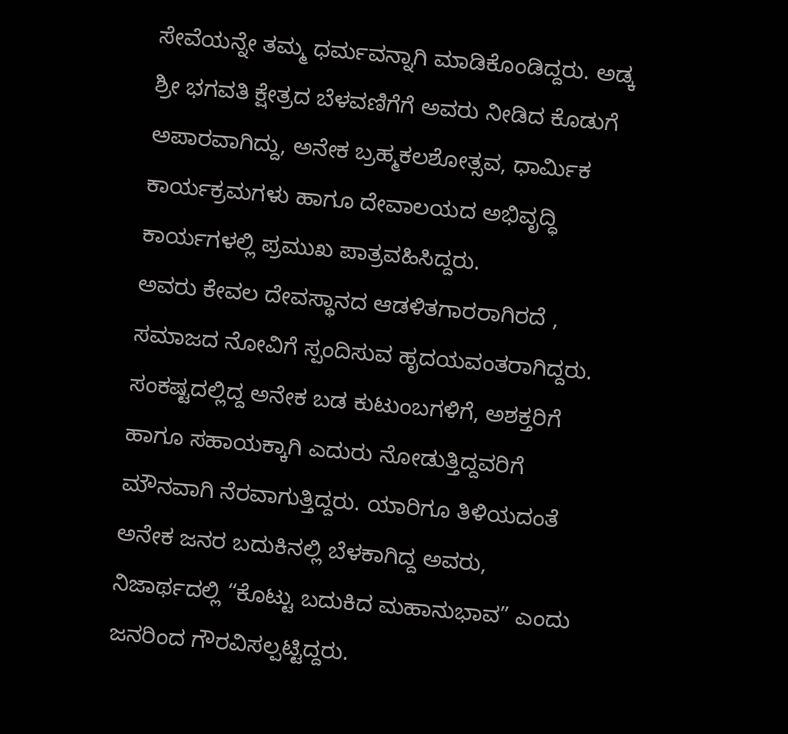ಸೇವೆಯನ್ನೇ ತಮ್ಮ ಧರ್ಮವನ್ನಾಗಿ ಮಾಡಿಕೊಂಡಿದ್ದರು. ಅಡ್ಕ ಶ್ರೀ ಭಗವತಿ ಕ್ಷೇತ್ರದ ಬೆಳವಣಿಗೆಗೆ ಅವರು ನೀಡಿದ ಕೊಡುಗೆ ಅಪಾರವಾಗಿದ್ದು, ಅನೇಕ ಬ್ರಹ್ಮಕಲಶೋತ್ಸವ, ಧಾರ್ಮಿಕ ಕಾರ್ಯಕ್ರಮಗಳು ಹಾಗೂ ದೇವಾಲಯದ ಅಭಿವೃದ್ಧಿ ಕಾರ್ಯಗಳಲ್ಲಿ ಪ್ರಮುಖ ಪಾತ್ರವಹಿಸಿದ್ದರು.
ಅವರು ಕೇವಲ ದೇವಸ್ಥಾನದ ಆಡಳಿತಗಾರರಾಗಿರದೆ , ಸಮಾಜದ ನೋವಿಗೆ ಸ್ಪಂದಿಸುವ ಹೃದಯವಂತರಾಗಿದ್ದರು. ಸಂಕಷ್ಟದಲ್ಲಿದ್ದ ಅನೇಕ ಬಡ ಕುಟುಂಬಗಳಿಗೆ, ಅಶಕ್ತರಿಗೆ ಹಾಗೂ ಸಹಾಯಕ್ಕಾಗಿ ಎದುರು ನೋಡುತ್ತಿದ್ದವರಿಗೆ ಮೌನವಾಗಿ ನೆರವಾಗುತ್ತಿದ್ದರು. ಯಾರಿಗೂ ತಿಳಿಯದಂತೆ ಅನೇಕ ಜನರ ಬದುಕಿನಲ್ಲಿ ಬೆಳಕಾಗಿದ್ದ ಅವರು, ನಿಜಾರ್ಥದಲ್ಲಿ “ಕೊಟ್ಟು ಬದುಕಿದ ಮಹಾನುಭಾವ” ಎಂದು ಜನರಿಂದ ಗೌರವಿಸಲ್ಪಟ್ಟಿದ್ದರು.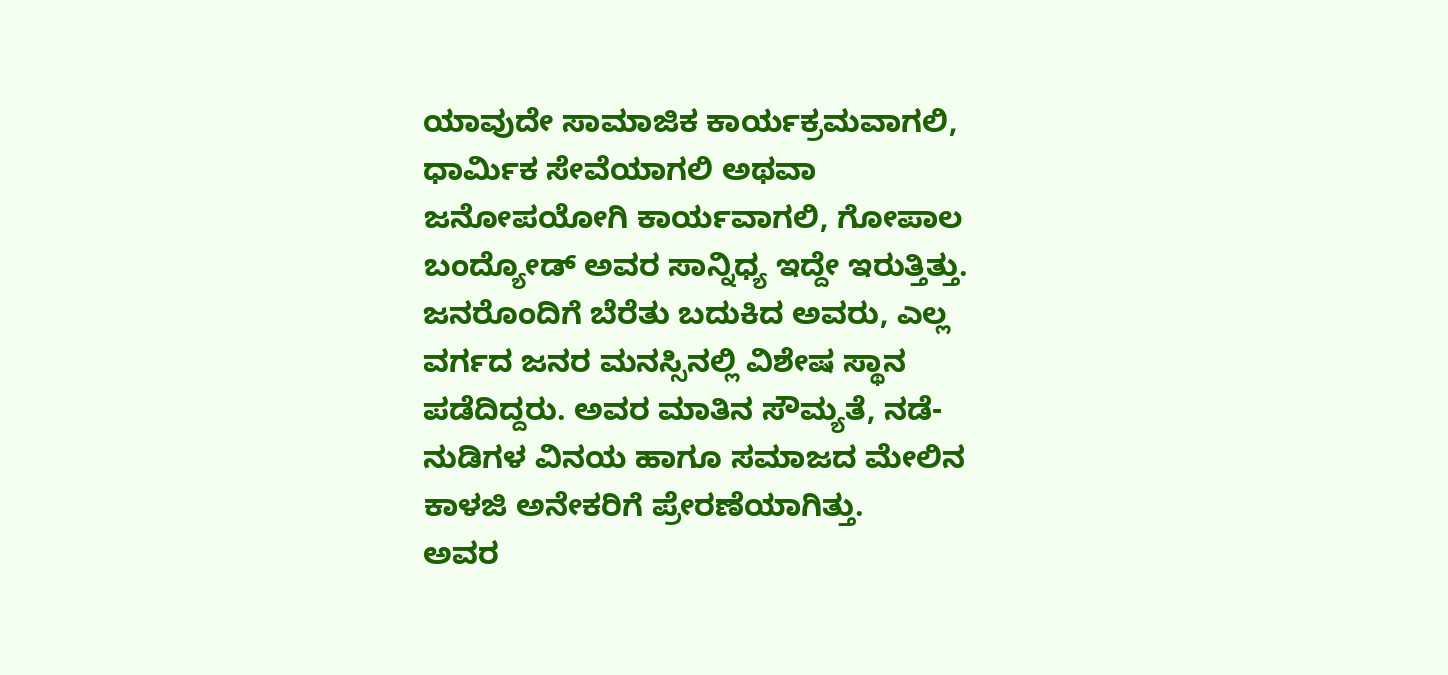ಯಾವುದೇ ಸಾಮಾಜಿಕ ಕಾರ್ಯಕ್ರಮವಾಗಲಿ, ಧಾರ್ಮಿಕ ಸೇವೆಯಾಗಲಿ ಅಥವಾ ಜನೋಪಯೋಗಿ ಕಾರ್ಯವಾಗಲಿ, ಗೋಪಾಲ ಬಂದ್ಯೋಡ್ ಅವರ ಸಾನ್ನಿಧ್ಯ ಇದ್ದೇ ಇರುತ್ತಿತ್ತು. ಜನರೊಂದಿಗೆ ಬೆರೆತು ಬದುಕಿದ ಅವರು, ಎಲ್ಲ ವರ್ಗದ ಜನರ ಮನಸ್ಸಿನಲ್ಲಿ ವಿಶೇಷ ಸ್ಥಾನ ಪಡೆದಿದ್ದರು. ಅವರ ಮಾತಿನ ಸೌಮ್ಯತೆ, ನಡೆ-ನುಡಿಗಳ ವಿನಯ ಹಾಗೂ ಸಮಾಜದ ಮೇಲಿನ ಕಾಳಜಿ ಅನೇಕರಿಗೆ ಪ್ರೇರಣೆಯಾಗಿತ್ತು.
ಅವರ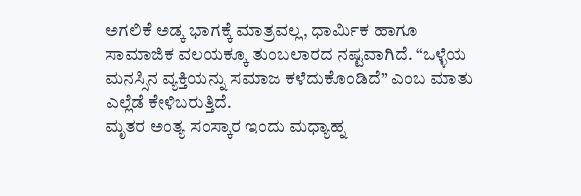ಅಗಲಿಕೆ ಅಡ್ಕ ಭಾಗಕ್ಕೆ ಮಾತ್ರವಲ್ಲ, ಧಾರ್ಮಿಕ ಹಾಗೂ ಸಾಮಾಜಿಕ ವಲಯಕ್ಕೂ ತುಂಬಲಾರದ ನಷ್ಟವಾಗಿದೆ. “ಒಳ್ಳೆಯ ಮನಸ್ಸಿನ ವ್ಯಕ್ತಿಯನ್ನು ಸಮಾಜ ಕಳೆದುಕೊಂಡಿದೆ” ಎಂಬ ಮಾತು ಎಲ್ಲೆಡೆ ಕೇಳಿಬರುತ್ತಿದೆ.
ಮೃತರ ಅಂತ್ಯ ಸಂಸ್ಕಾರ ಇಂದು ಮಧ್ಯಾಹ್ನ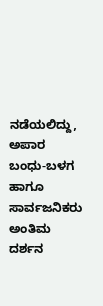ನಡೆಯಲಿದ್ದು, ಅಪಾರ ಬಂಧು-ಬಳಗ ಹಾಗೂ ಸಾರ್ವಜನಿಕರು ಅಂತಿಮ ದರ್ಶನ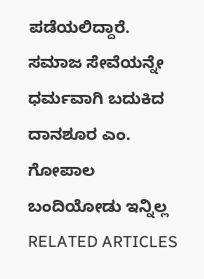ಪಡೆಯಲಿದ್ದಾರೆ.
ಸಮಾಜ ಸೇವೆಯನ್ನೇ ಧರ್ಮವಾಗಿ ಬದುಕಿದ ದಾನಶೂರ ಎಂ. ಗೋಪಾಲ ಬಂದಿಯೋಡು ಇನ್ನಿಲ್ಲ
RELATED ARTICLES